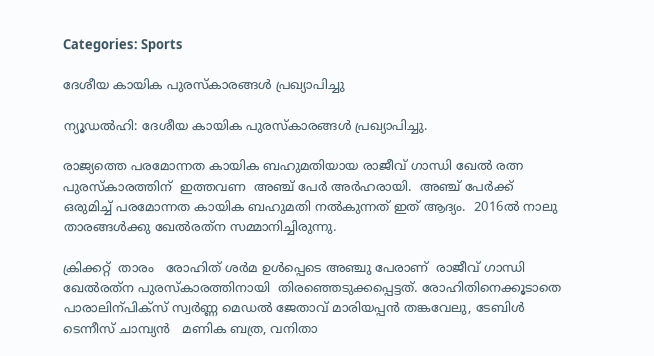Categories: Sports

ദേശീയ കായിക പുരസ്കാരങ്ങള്‍ പ്രഖ്യാപിച്ചു

ന്യൂഡല്‍ഹി: ദേശീയ കായിക പുരസ്കാരങ്ങള്‍ പ്രഖ്യാപിച്ചു.

രാജ്യത്തെ പരമോന്നത കായിക ബഹുമതിയായ രാജീവ് ഗാന്ധി ഖേല്‍ രത്ന പുരസ്കാരത്തിന്  ഇത്തവണ  അഞ്ച് പേര്‍ അര്‍ഹരായി.  അഞ്ച് പേര്‍ക്ക് ഒരുമിച്ച്‌ പരമോന്നത കായിക ബഹുമതി നല്‍കുന്നത് ഇത് ആദ്യം.  2016ല്‍ നാലു താരങ്ങള്‍ക്കു ഖേല്‍രത്‌ന സമ്മാനിച്ചിരുന്നു.

ക്രിക്കറ്റ്  താരം   രോഹിത് ശര്‍മ ഉള്‍പ്പെടെ അഞ്ചു പേരാണ്  രാജീവ് ഗാന്ധി ഖേല്‍രത്‌ന പുരസ്‌കാരത്തിനായി  തിരഞ്ഞെടുക്കപ്പെട്ടത്. രോഹിതിനെക്കൂടാതെ  പാരാലിന്പിക്സ് സ്വര്‍ണ്ണ മെഡല്‍ ജേതാവ് മാരിയപ്പന്‍ തങ്കവേലു, ടേബിള്‍ ടെന്നീസ് ചാമ്പ്യന്‍   മണിക ബത്ര, വനിതാ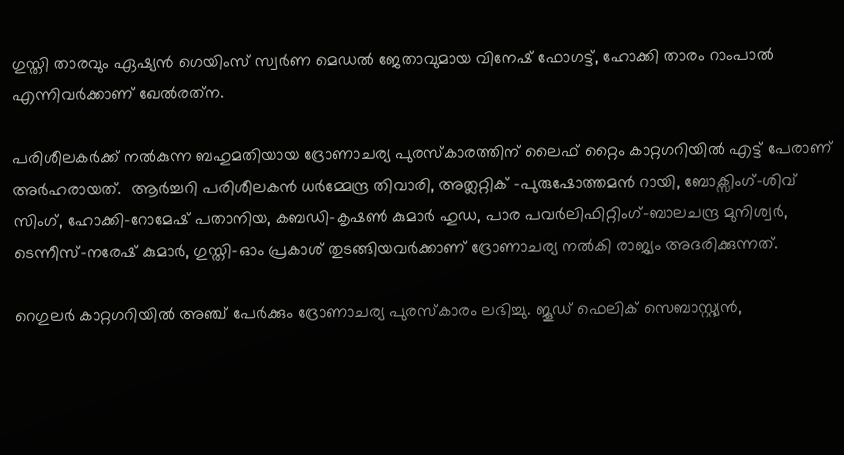ഗുസ്തി താരവും ഏഷ്യന്‍ ഗെയിംസ് സ്വര്‍ണ മെഡല്‍ ജേതാവുമായ വിനേഷ് ഫോഗട്ട്, ഹോക്കി താരം റാംപാല്‍ എന്നിവര്‍ക്കാണ് ഖേല്‍രത്‌ന.

പരിശീലകര്‍ക്ക് നല്‍കുന്ന ബഹുമതിയായ ദ്രോണാചര്യ പുരസ്കാരത്തിന് ലൈഫ് റ്റൈം കാറ്റഗറിയില്‍ എട്ട് പേരാണ് അര്‍ഹരായത്.  ആര്‍ച്ചറി പരിശീലകന്‍ ധര്‍മ്മേന്ദ്ര തിവാരി, അത്ലറ്റിക് -പുരുഷോത്തമന്‍ റായി, ബോക്സിംഗ്-ശിവ് സിംഗ്, ഹോക്കി-റോമേഷ് പതാനിയ, കബഡി-കൃഷണ്‍ കുമാര്‍ ഹുഡ, പാര പവര്‍ലിഫിറ്റിംഗ്-ബാലചന്ദ്ര മുനിശ്വര്‍, ടെന്നീസ്-നരേഷ് കുമാര്‍, ഗുസ്തി-ഓം പ്രകാശ് തുടങ്ങിയവര്‍ക്കാണ് ദ്രോണാചര്യ നല്‍കി രാജ്യം അദരിക്കുന്നത്.

റെഗുലര്‍ കാറ്റഗറിയില്‍ അഞ്ച് പേര്‍ക്കും ദ്രോണാചര്യ പുരസ്കാരം ലഭിച്ചു. ജൂഡ് ഫെലിക് സെബാസ്റ്റ്യന്‍,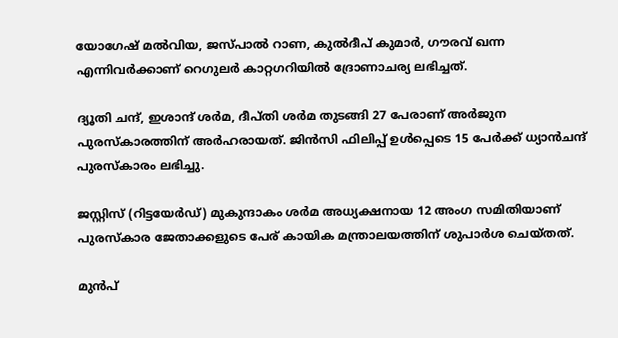യോഗേഷ് മല്‍വിയ, ജസ്പാല്‍ റാണ, കുല്‍ദീപ് കുമാര്‍, ഗൗരവ് ഖന്ന എന്നിവര്‍ക്കാണ് റെഗുലര്‍ കാറ്റഗറിയില്‍ ദ്രോണാചര്യ ലഭിച്ചത്.

ദ്യൂതി ചന്ദ്, ഇശാന്ദ് ശര്‍മ, ദീപ്തി ശര്‍മ തുടങ്ങി 27 പേരാണ് അര്‍ജുന പുരസ്കാരത്തിന് അര്‍ഹരായത്. ജിന്‍സി ഫിലിപ്പ് ഉള്‍പ്പെടെ 15 പേര്‍ക്ക് ധ്യാന്‍ചന്ദ് പുരസ്കാരം ലഭിച്ചു.

ജസ്റ്റിസ് (റിട്ടയേര്‍ഡ്) മുകുന്ദാകം ശര്‍മ അധ്യക്ഷനായ 12 അംഗ സമിതിയാണ് പുരസ്‌കാര ജേതാക്കളുടെ പേര് കായിക മന്ത്രാലയത്തിന് ശുപാര്‍ശ ചെയ്തത്.

മുന്‍പ്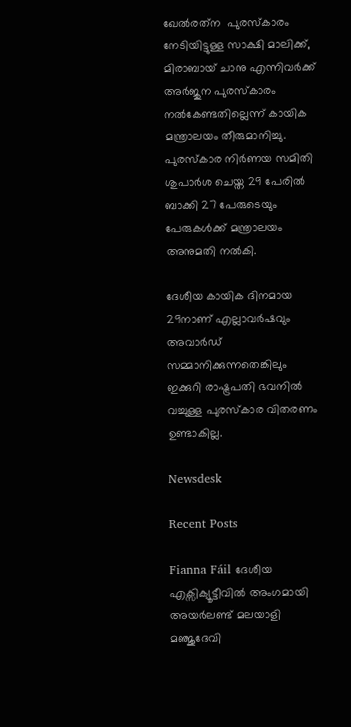ഖേല്‍രത്‌ന  പുരസ്‌കാരം നേടിയിട്ടുള്ള സാക്ഷി മാലിക്ക്, മിരാബായ് ചാനു എന്നിവര്‍ക്ക് അര്‍ജുന പുരസ്‌കാരം നല്‍കേണ്ടതില്ലെന്ന് കായിക മന്ത്രാലയം തീരുമാനിച്ചു. പുരസ്‌കാര നിര്‍ണയ സമിതി ശുപാര്‍ശ ചെയ്ത 29 പേരില്‍ ബാക്കി 27 പേരുടെയും പേരുകള്‍ക്ക് മന്ത്രാലയം അനുമതി നല്‍കി.

ദേശീയ കായിക ദിനമായ 29നാണ് എല്ലാവര്‍ഷവും അവാര്‍ഡ് സമ്മാനിക്കുന്നതെങ്കിലും ഇക്കുറി രാഷ്ട്രപതി ഭവനില്‍ വച്ചുള്ള പുരസ്‌കാര വിതരണം ഉണ്ടാകില്ല.

Newsdesk

Recent Posts

Fianna Fáil ദേശീയ എക്സിക്യൂട്ടീവിൽ അംഗമായി അയർലണ്ട് മലയാളി മഞ്ജുദേവി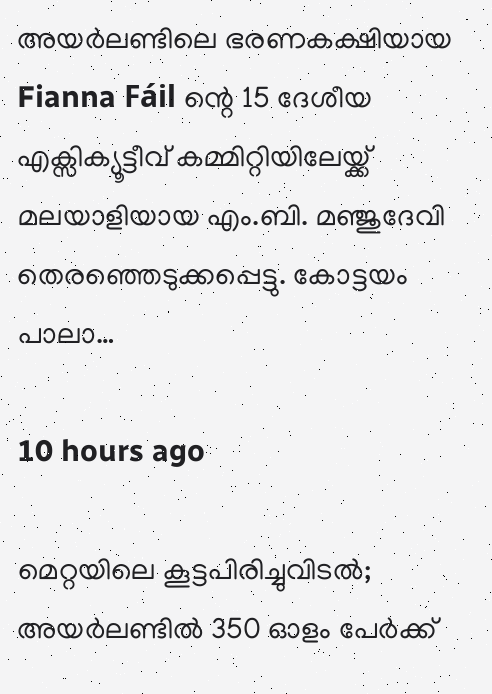അയർലണ്ടിലെ ഭരണകക്ഷിയായ Fianna Fáil ന്റെ 15 ദേശീയ എക്സിക്യൂട്ടീവ് കമ്മിറ്റിയിലേയ്ക്ക് മലയാളിയായ എം.ബി. മഞ്ജുദേവി തെരഞ്ഞെടുക്കപ്പെട്ടു. കോട്ടയം പാലാ…

10 hours ago

മെറ്റയിലെ കൂട്ടപിരിച്ചുവിടൽ; അയർലണ്ടിൽ 350 ഓളം പേർക്ക്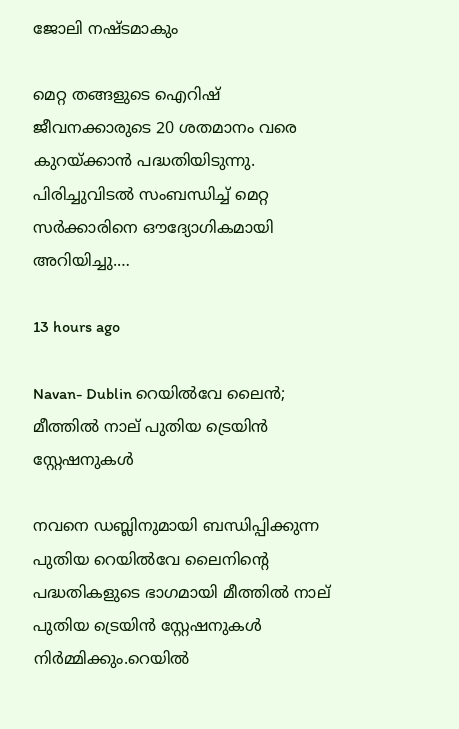ജോലി നഷ്ടമാകും

മെറ്റ തങ്ങളുടെ ഐറിഷ് ജീവനക്കാരുടെ 20 ശതമാനം വരെ കുറയ്ക്കാൻ പദ്ധതിയിടുന്നു. പിരിച്ചുവിടൽ സംബന്ധിച്ച് മെറ്റ സർക്കാരിനെ ഔദ്യോഗികമായി അറിയിച്ചു.…

13 hours ago

Navan- Dublin റെയിൽവേ ലൈൻ; മീത്തിൽ നാല് പുതിയ ട്രെയിൻ സ്റ്റേഷനുകൾ

നവനെ ഡബ്ലിനുമായി ബന്ധിപ്പിക്കുന്ന പുതിയ റെയിൽവേ ലൈനിന്റെ പദ്ധതികളുടെ ഭാഗമായി മീത്തിൽ നാല് പുതിയ ട്രെയിൻ സ്റ്റേഷനുകൾ നിർമ്മിക്കും.റെയിൽ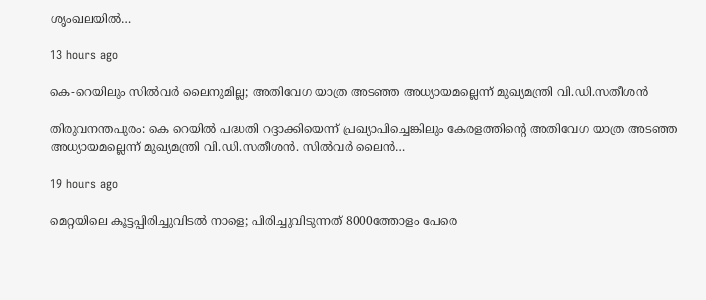ശൃംഖലയിൽ…

13 hours ago

കെ-റെയിലും സിൽവർ ലൈനുമില്ല; അതിവേഗ യാത്ര അ‍ടഞ്ഞ അധ്യായമല്ലെന്ന് മുഖ്യമന്ത്രി വി.ഡി.സതീശൻ

തിരുവനന്തപുരം: കെ റെയിൽ പദ്ധതി റദ്ദാക്കിയെന്ന് പ്രഖ്യാപിച്ചെങ്കിലും കേരളത്തിന്‍റെ അതിവേഗ യാത്ര അ‍ടഞ്ഞ അധ്യായമല്ലെന്ന് മുഖ്യമന്ത്രി വി.ഡി.സതീശൻ. സിൽവർ ലൈൻ…

19 hours ago

മെറ്റയിലെ കൂട്ടപ്പിരിച്ചുവിടൽ നാളെ; പിരിച്ചുവിടുന്നത് 8000ത്തോളം പേരെ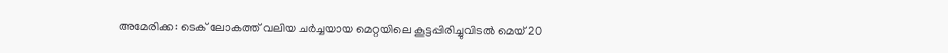അമേരിക്ക: ടെക് ലോകത്ത് വലിയ ചർച്ചയായ മെറ്റയിലെ കൂട്ടപ്പിരിച്ചുവിടൽ മെയ് 20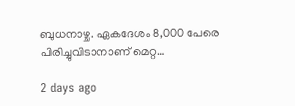ബുധനാഴ്ച. ഏകദേശം 8,000 പേരെ പിരിച്ചുവിടാനാണ് മെറ്റ…

2 days ago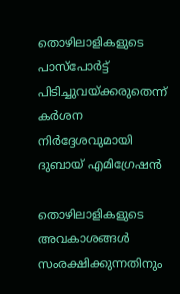തൊഴിലാളികളുടെ പാസ്‌പോർട്ട് പിടിച്ചുവയ്ക്കരുതെന്ന് കർശന നിർദ്ദേശവുമായി ദുബായ് എമിഗ്രേഷൻ

തൊഴിലാളികളുടെ അവകാശങ്ങൾ സംരക്ഷിക്കുന്നതിനും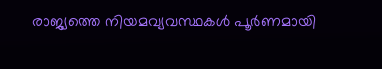രാജ്യത്തെ നിയമവ്യവസ്ഥകൾ പൂർണമായി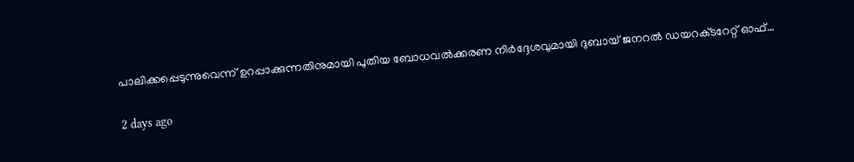പാലിക്കപ്പെടുന്നുവെന്ന് ഉറപ്പാക്കുന്നതിനുമായി പുതിയ ബോധവൽക്കരണ നിർദ്ദേശവുമായി ദുബായ് ജനറൽ ഡയറക്‌ടറേറ്റ് ഓഫ്…

2 days ago